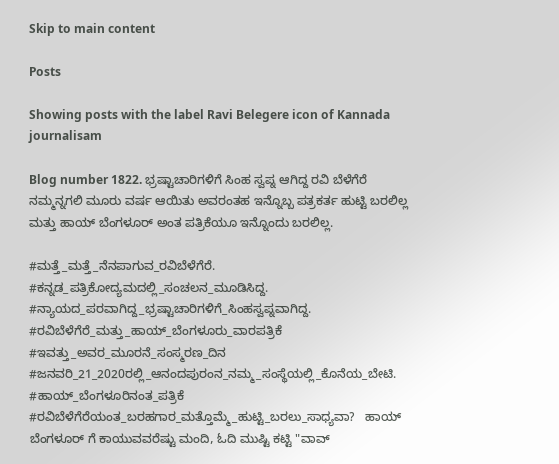Skip to main content

Posts

Showing posts with the label Ravi Belegere icon of Kannada journalisam

Blog number 1822. ಭ್ರಷ್ಟಾಚಾರಿಗಳಿಗೆ ಸಿಂಹ ಸ್ವಪ್ನ ಆಗಿದ್ದ ರವಿ ಬೆಳೆಗೆರೆ ನಮ್ಮನ್ನಗಲಿ ಮೂರು ವರ್ಷ ಆಯಿತು ಅವರಂತಹ ಇನ್ನೊಬ್ಬ ಪತ್ರಕರ್ತ ಹುಟ್ಟಿ ಬರಲಿಲ್ಲ ಮತ್ತು ಹಾಯ್ ಬೆಂಗಳೂರ್ ಅಂತ ಪತ್ರಿಕೆಯೂ ಇನ್ನೊಂದು ಬರಲಿಲ್ಲ.

#ಮತ್ತೆ_ಮತ್ತೆ_ನೆನಪಾಗುವ_ರವಿಬೆಳೆಗೆರೆ. #ಕನ್ನಡ_ಪತ್ರಿಕೋದ್ಯಮದಲ್ಲಿ_ಸಂಚಲನ_ಮೂಡಿಸಿದ್ದ. #ನ್ಯಾಯದ_ಪರವಾಗಿದ್ದ_ಭ್ರಷ್ಟಾಚಾರಿಗಳಿಗೆ_ಸಿಂಹಸ್ವಪ್ನವಾಗಿದ್ದ. #ರವಿಬೆಳೆಗೆರೆ_ಮತ್ತು_ಹಾಯ್_ಬೆಂಗಳೂರು_ವಾರಪತ್ರಿಕೆ #ಇವತ್ತು_ಅವರ_ಮೂರನೆ_ಸಂಸ್ಮರಣ_ದಿನ #ಜನವರಿ_21_2020ರಲ್ಲಿ_ಆನಂದಪುರಂನ_ನಮ್ಮ_ಸಂಸ್ಥೆಯಲ್ಲಿ_ಕೊನೆಯ_ಬೇಟಿ. #ಹಾಯ್_ಬೆಂಗಳೂರಿನಂತ_ಪತ್ರಿಕೆ #ರವಿಬೆಳೆಗೆರೆಯಂತ_ಬರಹಗಾರ_ಮತ್ತೊಮ್ಮೆ_ಹುಟ್ಟಿ_ಬರಲು_ಸಾಧ್ಯವಾ?   ಹಾಯ್ ಬೆಂಗಳೂರ್ ಗೆ ಕಾಯುವವರೆಷ್ಟು ಮಂದಿ, ಓದಿ ಮುಷ್ಟಿ ಕಟ್ಟಿ "ವಾವ್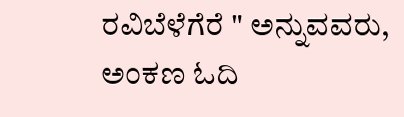ರವಿಬೆಳೆಗೆರೆ " ಅನ್ನುವವರು, ಅಂಕಣ ಓದಿ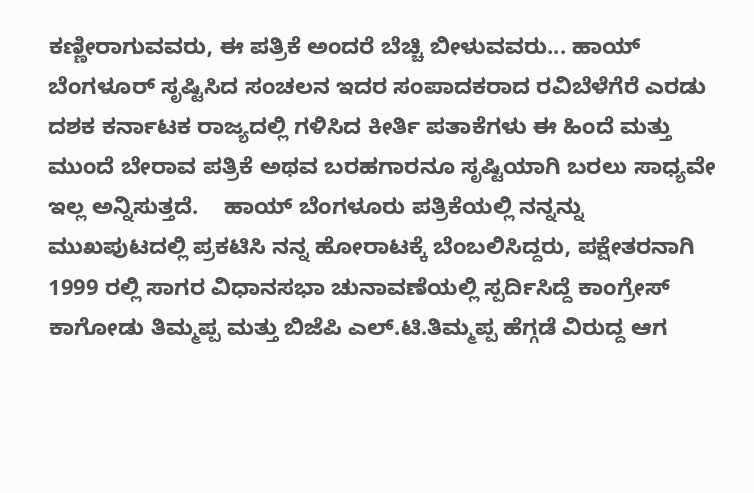ಕಣ್ಣೀರಾಗುವವರು, ಈ ಪತ್ರಿಕೆ ಅಂದರೆ ಬೆಚ್ಚಿ ಬೀಳುವವರು... ಹಾಯ್ ಬೆಂಗಳೂರ್ ಸೃಷ್ಟಿಸಿದ ಸಂಚಲನ ಇದರ ಸಂಪಾದಕರಾದ ರವಿಬೆಳೆಗೆರೆ ಎರಡು ದಶಕ ಕರ್ನಾಟಕ ರಾಜ್ಯದಲ್ಲಿ ಗಳಿಸಿದ ಕೀರ್ತಿ ಪತಾಕೆಗಳು ಈ ಹಿಂದೆ ಮತ್ತು ಮುಂದೆ ಬೇರಾವ ಪತ್ರಿಕೆ ಅಥವ ಬರಹಗಾರನೂ ಸೃಷ್ಟಿಯಾಗಿ ಬರಲು ಸಾಧ್ಯವೇ ಇಲ್ಲ ಅನ್ನಿಸುತ್ತದೆ.    ಹಾಯ್ ಬೆಂಗಳೂರು ಪತ್ರಿಕೆಯಲ್ಲಿ ನನ್ನನ್ನು ಮುಖಪುಟದಲ್ಲಿ ಪ್ರಕಟಿಸಿ ನನ್ನ ಹೋರಾಟಕ್ಕೆ ಬೆಂಬಲಿಸಿದ್ದರು, ಪಕ್ಷೇತರನಾಗಿ 1999 ರಲ್ಲಿ ಸಾಗರ ವಿಧಾನಸಭಾ ಚುನಾವಣೆಯಲ್ಲಿ ಸ್ಪರ್ದಿಸಿದ್ದೆ ಕಾಂಗ್ರೇಸ್ ಕಾಗೋಡು ತಿಮ್ಮಪ್ಪ ಮತ್ತು ಬಿಜೆಪಿ ಎಲ್.ಟಿ.ತಿಮ್ಮಪ್ಪ ಹೆಗ್ಗಡೆ ವಿರುದ್ದ ಆಗ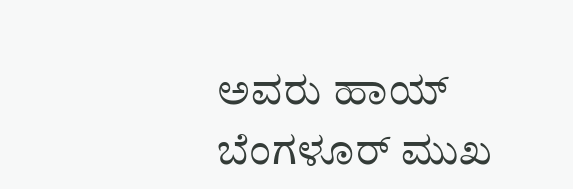ಅವರು ಹಾಯ್ ಬೆಂಗಳೂರ್ ಮುಖ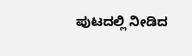ಪುಟದಲ್ಲಿ ನೀಡಿದ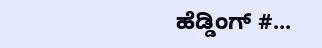ಹೆಡ್ಡಿಂಗ್ #...